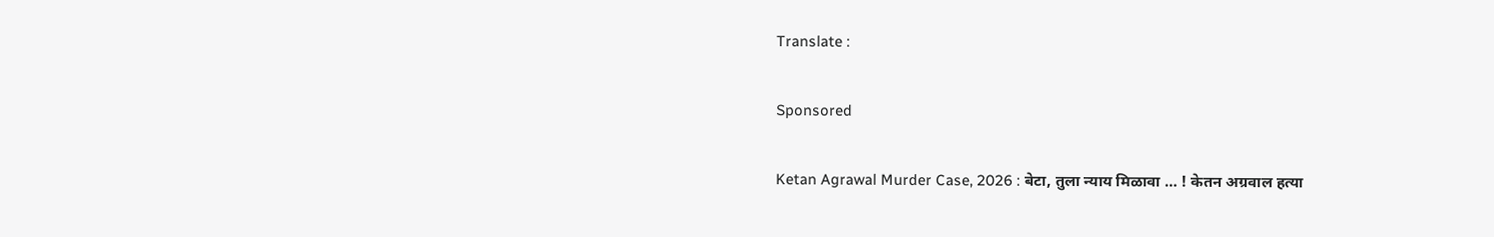Translate :

Sponsored

Ketan Agrawal Murder Case, 2026 : बेटा, तुला न्याय मिळावा … ! केतन अग्रवाल हत्या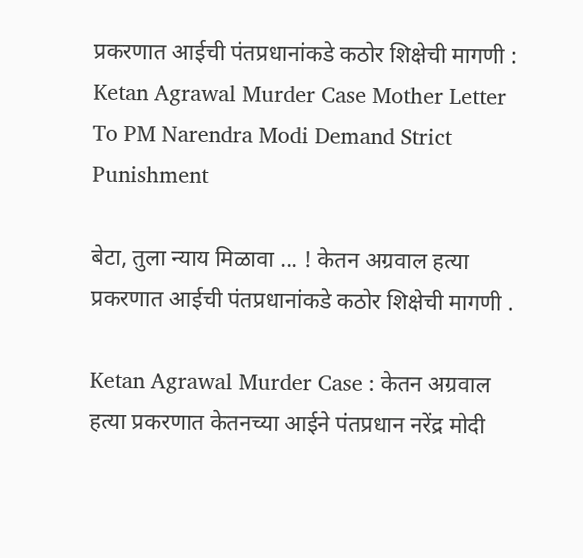प्रकरणात आईची पंतप्रधानांकडे कठोर शिक्षेची मागणी : Ketan Agrawal Murder Case Mother Letter To PM Narendra Modi Demand Strict Punishment

बेटा, तुला न्याय मिळावा ... ! केतन अग्रवाल हत्या प्रकरणात आईची पंतप्रधानांकडे कठोर शिक्षेची मागणी .

Ketan Agrawal Murder Case : केतन अग्रवाल हत्या प्रकरणात केतनच्या आईने पंतप्रधान नरेंद्र मोदी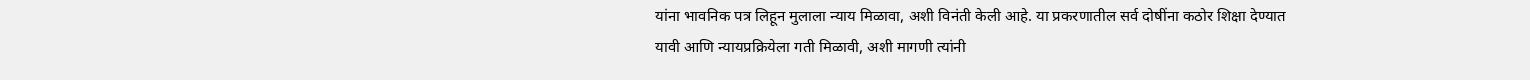यांना भावनिक पत्र लिहून मुलाला न्याय मिळावा, अशी विनंती केली आहे. या प्रकरणातील सर्व दोषींना कठोर शिक्षा देण्यात यावी आणि न्यायप्रक्रियेला गती मिळावी, अशी मागणी त्यांनी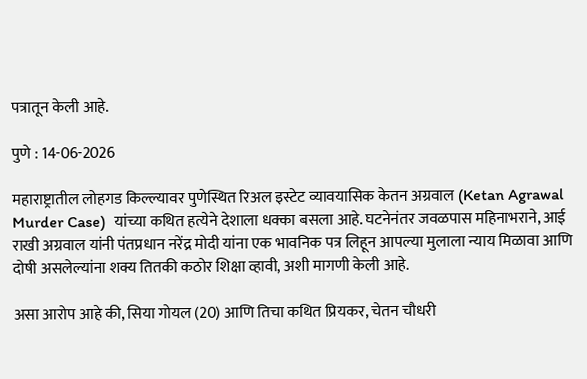पत्रातून केली आहे.

पुणे : 14-06-2026

महाराष्ट्रातील लोहगड किल्ल्यावर पुणेस्थित रिअल इस्टेट व्यावयासिक केतन अग्रवाल (Ketan Agrawal Murder Case)  यांच्या कथित हत्येने देशाला धक्का बसला आहे. घटनेनंतर जवळपास महिनाभराने, आई राखी अग्रवाल यांनी पंतप्रधान नरेंद्र मोदी यांना एक भावनिक पत्र लिहून आपल्या मुलाला न्याय मिळावा आणि दोषी असलेल्यांना शक्य तितकी कठोर शिक्षा व्हावी, अशी मागणी केली आहे.

असा आरोप आहे की, सिया गोयल (20) आणि तिचा कथित प्रियकर, चेतन चौधरी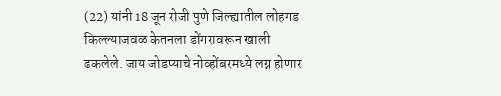(22) यांनी 18 जून रोजी पुणे जिल्ह्यातील लोहगड किल्ल्याजवळ केतनला डोंगरावरून खाली ढकलेले. जाय जोडप्याचे नोव्होंबरमध्ये लग्न होणार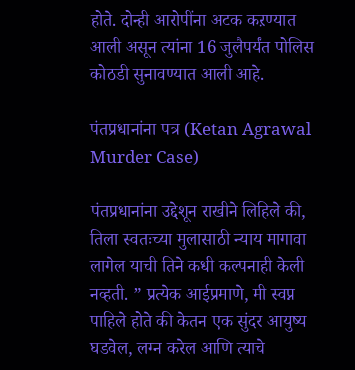होते. दोन्ही आरोपींना अटक कऱण्यात आली असून त्यांना 16 जुलैपर्यंत पोलिस कोठडी सुनावण्यात आली आहे.

पंतप्रधानांना पत्र (Ketan Agrawal Murder Case)

पंतप्रधानांना उद्देशून राखीने लिहिले की, तिला स्वतःच्या मुलासाठी न्याय मागावा लागेल याची तिने कधी कल्पनाही केली नव्हती. ” प्रत्येक आईप्रमाणे, मी स्वप्न पाहिले होते की केतन एक सुंदर आयुष्य घडवेल, लग्न करेल आणि त्याचे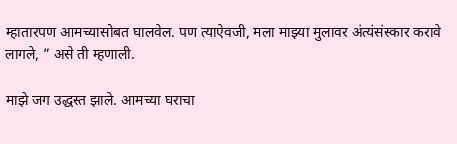म्हातारपण आमच्यासोबत घालवेल. पण त्याऐवजी, मला माझ्या मुलावर अंत्यंसंस्कार करावे लागले, ” असे ती म्हणाली.

माझे जग उद्धस्त झाले. आमच्या घराचा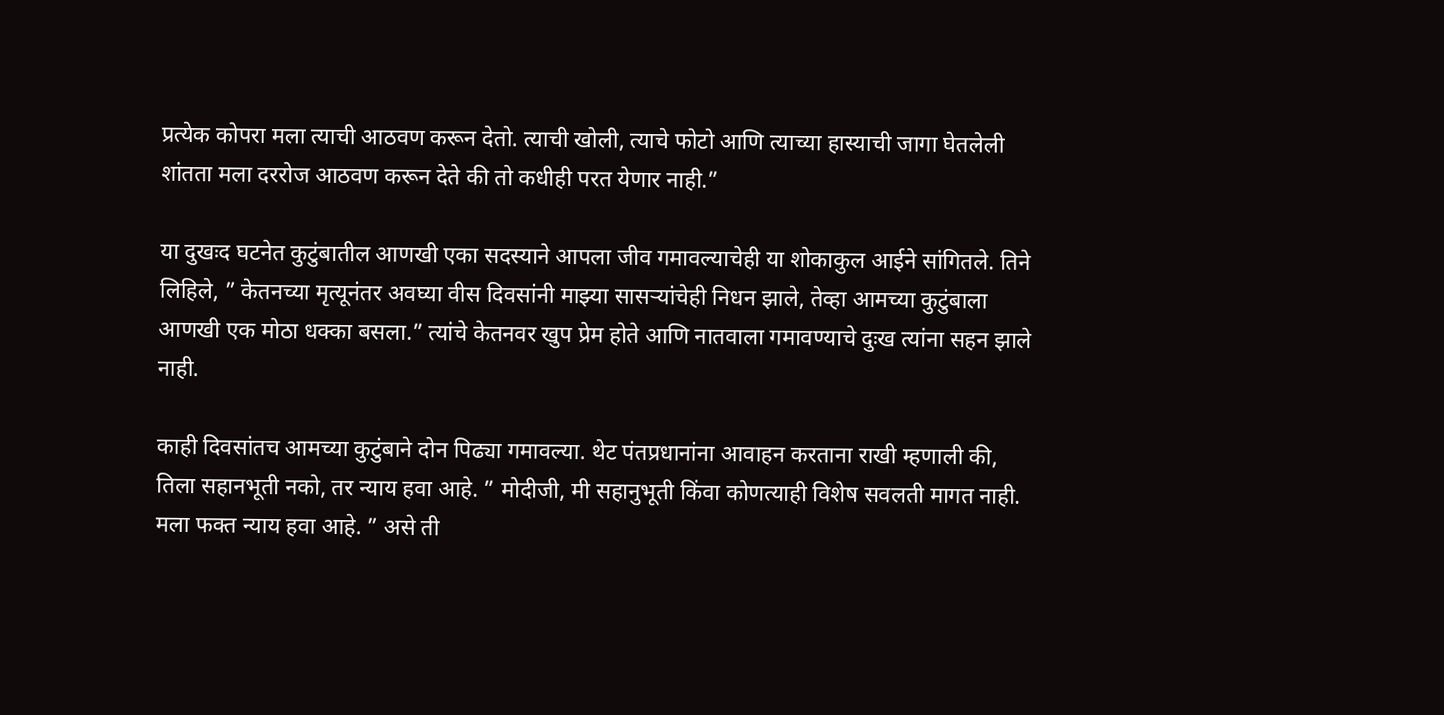प्रत्येक कोपरा मला त्याची आठवण करून देतो. त्याची खोली, त्याचे फोटो आणि त्याच्या हास्याची जागा घेतलेली शांतता मला दररोज आठवण करून देते की तो कधीही परत येणार नाही.”

या दुखःद घटनेत कुटुंबातील आणखी एका सदस्याने आपला जीव गमावल्याचेही या शोकाकुल आईने सांगितले. तिने लिहिले, ” केतनच्या मृत्यूनंतर अवघ्या वीस दिवसांनी माझ्या सासऱ्यांचेही निधन झाले, तेव्हा आमच्या कुटुंबाला आणखी एक मोठा धक्का बसला.” त्यांचे केतनवर खुप प्रेम होते आणि नातवाला गमावण्याचे दुःख त्यांना सहन झाले नाही.

काही दिवसांतच आमच्या कुटुंबाने दोन पिढ्या गमावल्या. थेट पंतप्रधानांना आवाहन करताना राखी म्हणाली की, तिला सहानभूती नको, तर न्याय हवा आहे. ” मोदीजी, मी सहानुभूती किंवा कोणत्याही विशेष सवलती मागत नाही. मला फक्त न्याय हवा आहे. ” असे ती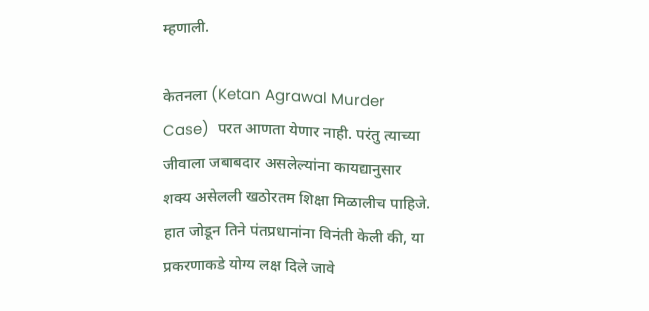म्हणाली.

केतनला (Ketan Agrawal Murder Case)  परत आणता येणार नाही. परंतु त्याच्या जीवाला जबाबदार असलेल्यांना कायद्यानुसार शक्य असेलली खठोरतम शिक्षा मिळालीच पाहिजे. हात जोडून तिने पंतप्रधानांना विनंती केली की, या प्रकरणाकडे योग्य लक्ष दिले जावे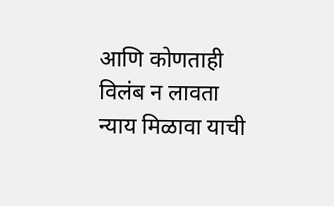आणि कोणताही विलंब न लावता न्याय मिळावा याची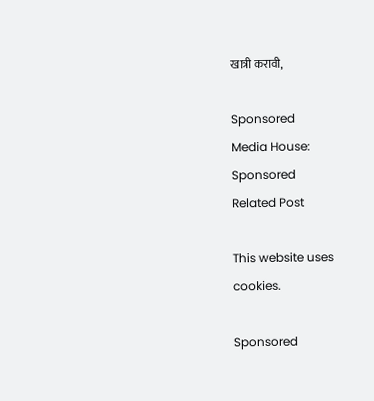खात्री करावी,

Sponsored
Media House:
Sponsored
Related Post

This website uses cookies.

Sponsored